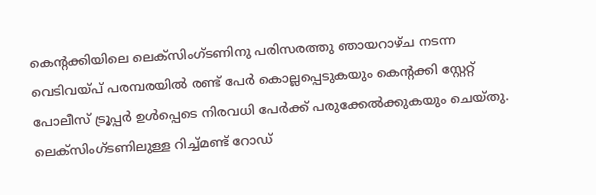കെന്റക്കിയിലെ ലെക്സിംഗ്ടണിനു പരിസരത്തു ഞായറാഴ്ച നടന്ന വെടിവയ്പ് പരമ്പരയിൽ രണ്ട് പേർ കൊല്ലപ്പെടുകയും കെന്റക്കി സ്റ്റേറ്റ് പോലീസ് ട്രൂപ്പർ ഉൾപ്പെടെ നിരവധി പേർക്ക് പരുക്കേൽക്കുകയും ചെയ്തു. ലെക്സിംഗ്ടണിലുള്ള റിച്ച്മണ്ട് റോഡ്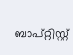ബാപ്റ്റിസ്റ്റ്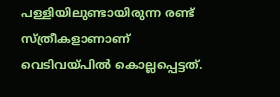പള്ളിയിലുണ്ടായിരുന്ന രണ്ട് സ്ത്രീകളാണാണ് വെടിവയ്പിൽ കൊല്ലപ്പെട്ടത്.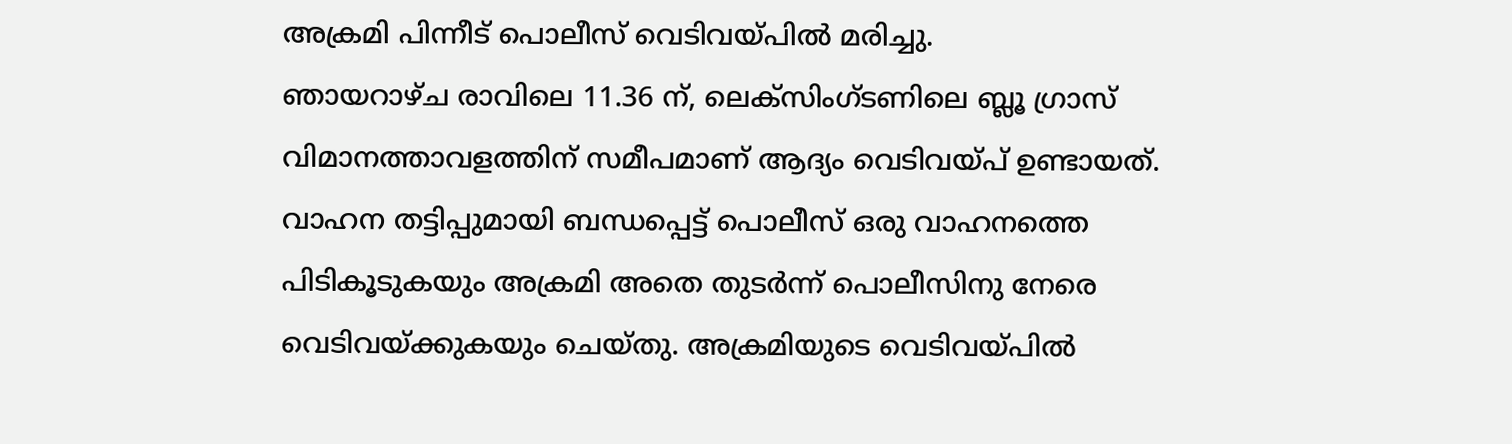അക്രമി പിന്നീട് പൊലീസ് വെടിവയ്പിൽ മരിച്ചു.
ഞായറാഴ്ച രാവിലെ 11.36 ന്, ലെക്സിംഗ്ടണിലെ ബ്ലൂ ഗ്രാസ് വിമാനത്താവളത്തിന് സമീപമാണ് ആദ്യം വെടിവയ്പ് ഉണ്ടായത്. വാഹന തട്ടിപ്പുമായി ബന്ധപ്പെട്ട് പൊലീസ് ഒരു വാഹനത്തെ പിടികൂടുകയും അക്രമി അതെ തുടർന്ന് പൊലീസിനു നേരെ വെടിവയ്ക്കുകയും ചെയ്തു. അക്രമിയുടെ വെടിവയ്പിൽ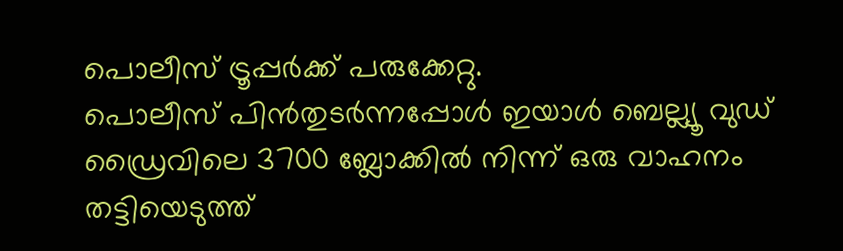പൊലീസ് ട്രൂപ്പർക്ക് പരുക്കേറ്റു.
പൊലീസ് പിൻതുടർന്നപ്പോൾ ഇയാൾ ബെല്ല്യൂ വുഡ് ഡ്രൈവിലെ 3700 ബ്ലോക്കിൽ നിന്ന് ഒരു വാഹനം തട്ടിയെടുത്ത്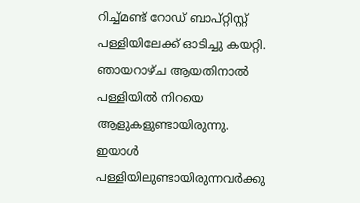റിച്ച്മണ്ട് റോഡ് ബാപ്റ്റിസ്റ്റ് പള്ളിയിലേക്ക് ഓടിച്ചു കയറ്റി. ഞായറാഴ്ച ആയതിനാൽ പള്ളിയിൽ നിറയെ ആളുകളുണ്ടായിരുന്നു. ഇയാൾ പള്ളിയിലുണ്ടായിരുന്നവർക്കു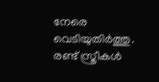നേരെ വെടിയുതിർത്തു. രണ്ട് സ്ത്രീകൾ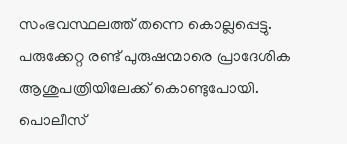സംഭവസ്ഥലത്ത് തന്നെ കൊല്ലപ്പെട്ടു. പരുക്കേറ്റ രണ്ട് പുരുഷന്മാരെ പ്രാദേശിക ആശുപത്രിയിലേക്ക് കൊണ്ടുപോയി. പൊലീസ്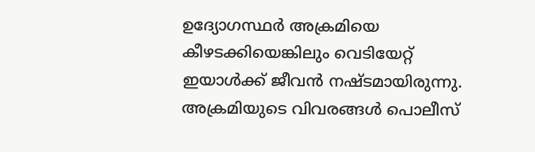ഉദ്യോഗസ്ഥർ അക്രമിയെ കീഴടക്കിയെങ്കിലും വെടിയേറ്റ് ഇയാൾക്ക് ജീവൻ നഷ്ടമായിരുന്നു. അക്രമിയുടെ വിവരങ്ങൾ പൊലീസ്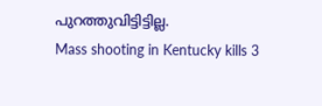പുറത്തുവിട്ടിട്ടില്ല.
Mass shooting in Kentucky kills 3